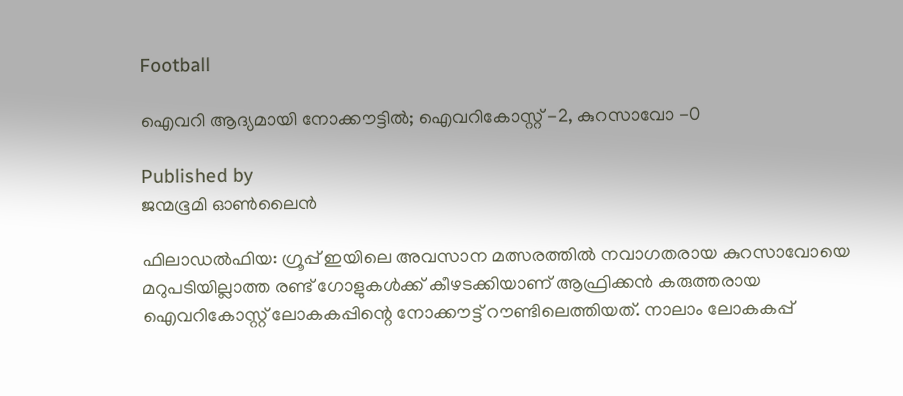Football

ഐവറി ആദ്യമായി നോക്കൗട്ടില്‍; ഐവറികോസ്റ്റ് -2, കുറസാവോ -0

Published by
ജന്മഭൂമി ഓണ്‍ലൈന്‍

ഫിലാഡല്‍ഫിയ: ഗ്രൂപ്പ് ഇയിലെ അവസാന മത്സരത്തില്‍ നവാഗതരായ കുറസാവോയെ മറുപടിയില്ലാത്ത രണ്ട് ഗോളുകള്‍ക്ക് കീഴടക്കിയാണ് ആഫ്രിക്കന്‍ കരുത്തരായ ഐവറികോസ്റ്റ് ലോകകപ്പിന്റെ നോക്കൗട്ട് റൗണ്ടിലെത്തിയത്. നാലാം ലോകകപ്പ്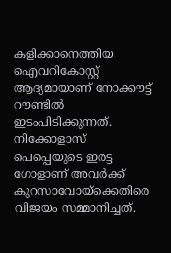കളിക്കാനെത്തിയ ഐവറികോസ്റ്റ് ആദ്യമായാണ് നോക്കൗട്ട് റൗണ്ടില്‍ ഇടംപിടിക്കുന്നത്. നിക്കോളാസ് പെപ്പെയുടെ ഇരട്ട ഗോളാണ് അവര്‍ക്ക് കുറസാവോയ്‌ക്കെതിരെ വിജയം സമ്മാനിച്ചത്.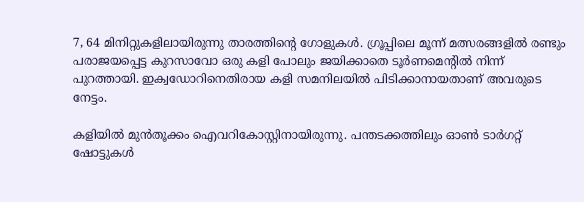7, 64 മിനിറ്റുകളിലായിരുന്നു താരത്തിന്റെ ഗോളുകള്‍. ഗ്രൂപ്പിലെ മൂന്ന് മത്സരങ്ങളില്‍ രണ്ടും പരാജയപ്പെട്ട കുറസാവോ ഒരു കളി പോലും ജയിക്കാതെ ടൂര്‍ണമെന്റില്‍ നിന്ന് പുറത്തായി. ഇക്വഡോറിനെതിരായ കളി സമനിലയില്‍ പിടിക്കാനായതാണ് അവരുടെ നേട്ടം.

കളിയില്‍ മുന്‍തൂക്കം ഐവറികോസ്റ്റിനായിരുന്നു. പന്തടക്കത്തിലും ഓണ്‍ ടാര്‍ഗറ്റ് ഷോട്ടുകള്‍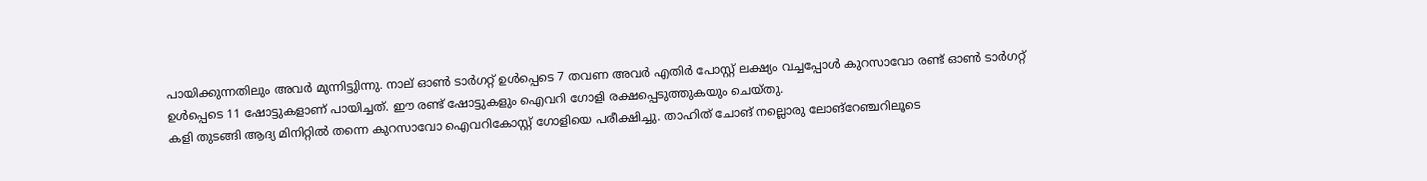പായിക്കുന്നതിലും അവര്‍ മുന്നിട്ടുിന്നു. നാല് ഓണ്‍ ടാര്‍ഗറ്റ് ഉള്‍പ്പെടെ 7 തവണ അവര്‍ എതിര്‍ പോസ്റ്റ് ലക്ഷ്യം വച്ചപ്പോള്‍ കുറസാവോ രണ്ട് ഓണ്‍ ടാര്‍ഗറ്റ് ഉള്‍പ്പെടെ 11 ഷോട്ടുകളാണ് പായിച്ചത്. ഈ രണ്ട് ഷോട്ടുകളും ഐവറി ഗോളി രക്ഷപ്പെടുത്തുകയും ചെയ്തു.
കളി തുടങ്ങി ആദ്യ മിനിറ്റില്‍ തന്നെ കുറസാവോ ഐവറികോസ്റ്റ് ഗോളിയെ പരീക്ഷിച്ചു. താഹിത് ചോങ് നല്ലൊരു ലോങ്റേഞ്ചറിലൂടെ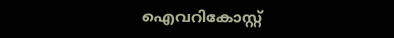ഐവറികോസ്റ്റ്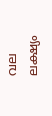വല ലക്ഷ്യം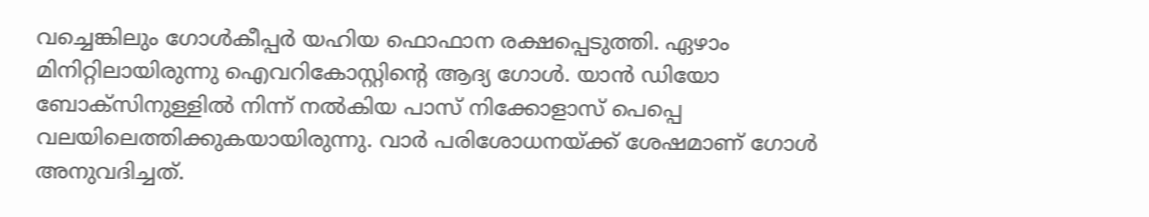വച്ചെങ്കിലും ഗോള്‍കീപ്പര്‍ യഹിയ ഫൊഫാന രക്ഷപ്പെടുത്തി. ഏഴാം മിനിറ്റിലായിരുന്നു ഐവറികോസ്റ്റിന്റെ ആദ്യ ഗോള്‍. യാന്‍ ഡിയോ ബോക്സിനുള്ളില്‍ നിന്ന് നല്‍കിയ പാസ് നിക്കോളാസ് പെപ്പെ വലയിലെത്തിക്കുകയായിരുന്നു. വാര്‍ പരിശോധനയ്‌ക്ക് ശേഷമാണ് ഗോള്‍ അനുവദിച്ചത്.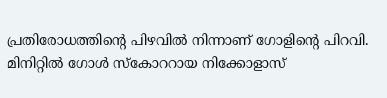പ്രതിരോധത്തിന്റെ പിഴവില്‍ നിന്നാണ് ഗോളിന്റെ പിറവി. മിനിറ്റില്‍ ഗോള്‍ സ്‌കോററായ നിക്കോളാസ്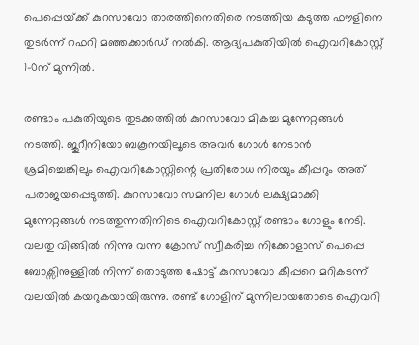പെപ്പെയ്‌ക്ക് കുറസാവോ താരത്തിനെതിരെ നടത്തിയ കടുത്ത ഫൗളിനെ തുടര്‍ന്ന് റഫറി മഞ്ഞക്കാര്‍ഡ് നല്‍കി. ആദ്യപകുതിയില്‍ ഐവറികോസ്റ്റ് 1-0ന് മുന്നില്‍.

രണ്ടാം പകുതിയുടെ തുടക്കത്തില്‍ കുറസാവോ മികച്ച മുന്നേറ്റങ്ങള്‍ നടത്തി. ജുറീനിയോ ബകൂനയിലൂടെ അവര്‍ ഗോള്‍ നേടാന്‍ ശ്രമിച്ചെങ്കിലും ഐവറികോസ്റ്റിന്റെ പ്രതിരോധ നിരയും കീപ്പറും അത് പരാജയപ്പെടുത്തി. കുറസാവോ സമനില ഗോള്‍ ലക്ഷ്യമാക്കി മുന്നേറ്റങ്ങള്‍ നടത്തുന്നതിനിടെ ഐവറികോസ്റ്റ് രണ്ടാം ഗോളും നേടി. വലതു വിങ്ങില്‍ നിന്നു വന്ന ക്രോസ് സ്വീകരിച്ച നിക്കോളാസ് പെപ്പെ ബോക്സിനുള്ളില്‍ നിന്ന് തൊടുത്ത ഷോട്ട് കുറസാവോ കീപ്പറെ മറികടന്ന് വലയില്‍ കയറുകയായിരുന്നു. രണ്ട് ഗോളിന് മുന്നിലായതോടെ ഐവറി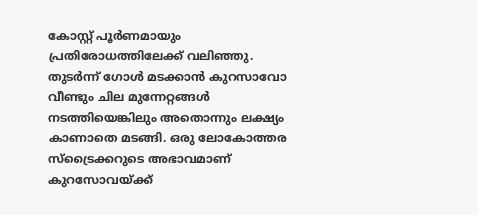കോസ്റ്റ് പൂര്‍ണമായും പ്രതിരോധത്തിലേക്ക് വലിഞ്ഞു. തുടര്‍ന്ന് ഗോള്‍ മടക്കാന്‍ കുറസാവോ വീണ്ടും ചില മുന്നേറ്റങ്ങള്‍ നടത്തിയെങ്കിലും അതൊന്നും ലക്ഷ്യം കാണാതെ മടങ്ങി. ഒരു ലോകോത്തര സ്ട്രൈക്കറുടെ അഭാവമാണ് കുറസോവയ്‌ക്ക്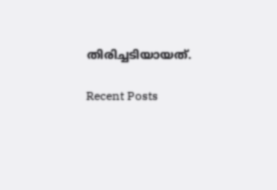തിരിച്ചടിയായത്.

Recent Posts